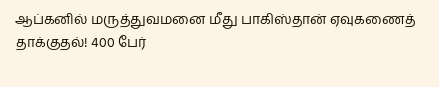ஆப்கனில் மருத்துவமனை மீது பாகிஸ்தான் ஏவுகணைத் தாக்குதல்! 400 பேர்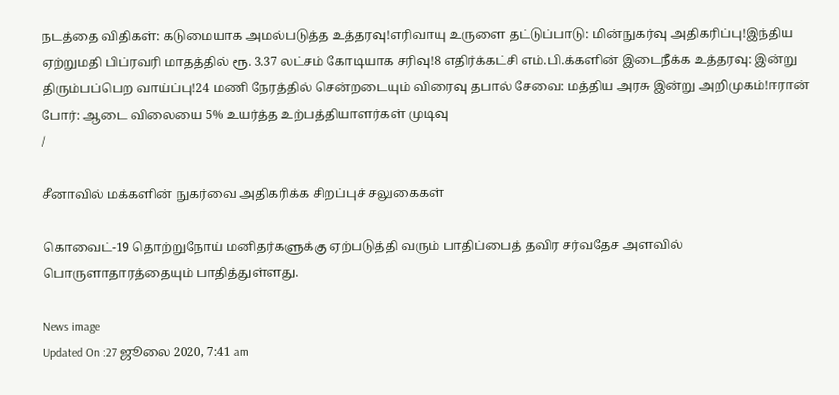நடத்தை விதிகள்: கடுமையாக அமல்படுத்த உத்தரவு!எரிவாயு உருளை தட்டுப்பாடு: மின்நுகர்வு அதிகரிப்பு!இந்திய ஏற்றுமதி பிப்ரவரி மாதத்தில் ரூ. 3.37 லட்சம் கோடியாக சரிவு!8 எதிர்க்கட்சி எம்.பி.க்களின் இடைநீக்க உத்தரவு: இன்று திரும்பப்பெற வாய்ப்பு!24 மணி நேரத்தில் சென்றடையும் விரைவு தபால் சேவை: மத்திய அரசு இன்று அறிமுகம்!ஈரான் போர்: ஆடை விலையை 5% உயர்த்த உற்பத்தியாளர்கள் முடிவு
/

சீனாவில் மக்களின் நுகர்வை அதிகரிக்க சிறப்புச் சலுகைகள்

கொவைட்-19 தொற்றுநோய் மனிதர்களுக்கு ஏற்படுத்தி வரும் பாதிப்பைத் தவிர சர்வதேச அளவில் பொருளாதாரத்தையும் பாதித்துள்ளது.

News image
Updated On :27 ஜூலை 2020, 7:41 am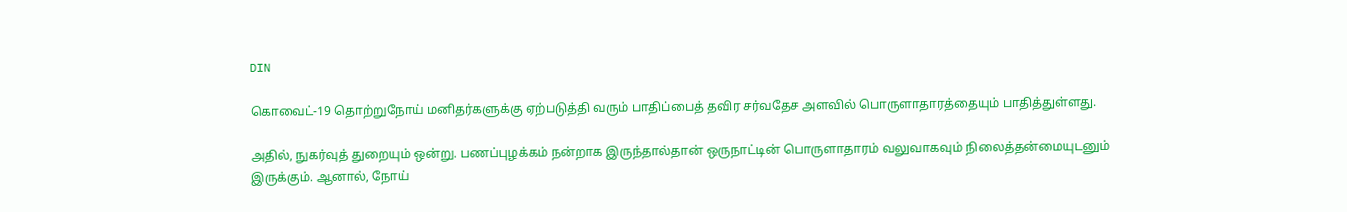DIN

கொவைட்-19 தொற்றுநோய் மனிதர்களுக்கு ஏற்படுத்தி வரும் பாதிப்பைத் தவிர சர்வதேச அளவில் பொருளாதாரத்தையும் பாதித்துள்ளது.

அதில், நுகர்வுத் துறையும் ஒன்று. பணப்புழக்கம் நன்றாக இருந்தால்தான் ஒருநாட்டின் பொருளாதாரம் வலுவாகவும் நிலைத்தன்மையுடனும் இருக்கும். ஆனால், நோய்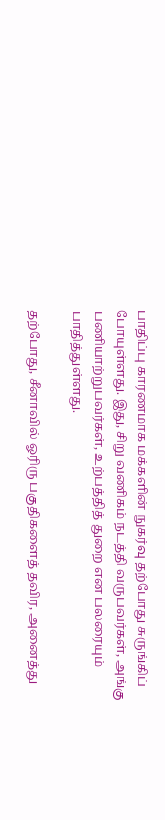பாதிப்பு காரணமாக மக்களின் நுகர்வு தற்போது சுருங்கிப் போயுள்ளது. இது, சிறு வணிகம் நடத்தி வருபவர்கள், அங்கு பணியாற்றுபவர்கள், உற்பத்தித் துறை என பலரையும் பாதித்துள்ளது.

தற்போது, சீனாவில் ஓரிரு பகுதிகளைத் தவிர, அனைத்து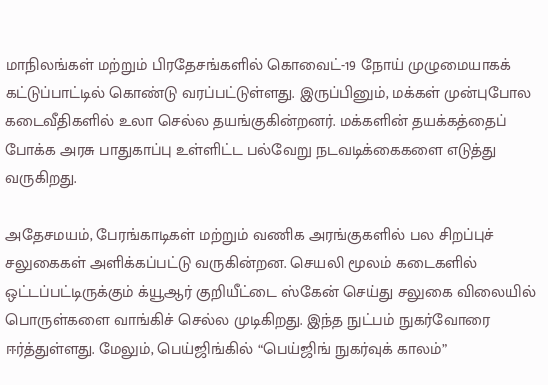மாநிலங்கள் மற்றும் பிரதேசங்களில் கொவைட்-19 நோய் முழுமையாகக் கட்டுப்பாட்டில் கொண்டு வரப்பட்டுள்ளது. இருப்பினும், மக்கள் முன்புபோல கடைவீதிகளில் உலா செல்ல தயங்குகின்றனர். மக்களின் தயக்கத்தைப் போக்க அரசு பாதுகாப்பு உள்ளிட்ட பல்வேறு நடவடிக்கைகளை எடுத்து வருகிறது.

அதேசமயம், பேரங்காடிகள் மற்றும் வணிக அரங்குகளில் பல சிறப்புச் சலுகைகள் அளிக்கப்பட்டு வருகின்றன. செயலி மூலம் கடைகளில் ஒட்டப்பட்டிருக்கும் க்யூஆர் குறியீட்டை ஸ்கேன் செய்து சலுகை விலையில் பொருள்களை வாங்கிச் செல்ல முடிகிறது. இந்த நுட்பம் நுகர்வோரை ஈர்த்துள்ளது. மேலும், பெய்ஜிங்கில் “பெய்ஜிங் நுகர்வுக் காலம்”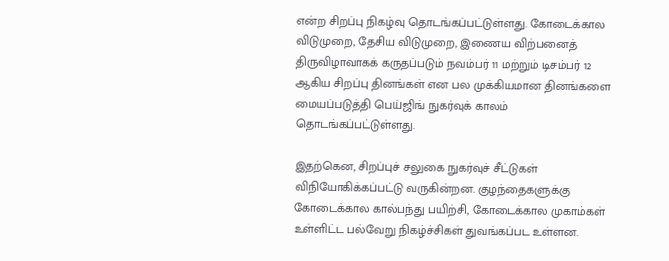என்ற சிறப்பு நிகழ்வு தொடங்கப்பட்டுள்ளது. கோடைக்கால விடுமுறை, தேசிய விடுமுறை, இணைய விற்பனைத் திருவிழாவாகக் கருதப்படும் நவம்பர் 11 மற்றும் டிசம்பர் 12 ஆகிய சிறப்பு தினங்கள் என பல முக்கியமான தினங்களை மையப்படுத்தி பெய்ஜிங் நுகர்வுக் காலம் தொடங்கப்பட்டுள்ளது.

இதற்கென, சிறப்புச் சலுகை நுகர்வுச் சீட்டுகள் விநியோகிக்கப்பட்டு வருகின்றன. குழந்தைகளுக்கு கோடைக்கால கால்பந்து பயிற்சி, கோடைக்கால முகாம்கள் உள்ளிட்ட பல்வேறு நிகழ்ச்சிகள் துவங்கப்பட உள்ளன.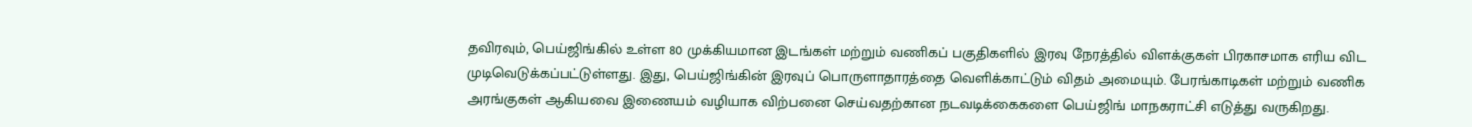தவிரவும், பெய்ஜிங்கில் உள்ள 80 முக்கியமான இடங்கள் மற்றும் வணிகப் பகுதிகளில் இரவு நேரத்தில் விளக்குகள் பிரகாசமாக எரிய விட முடிவெடுக்கப்பட்டுள்ளது. இது, பெய்ஜிங்கின் இரவுப் பொருளாதாரத்தை வெளிக்காட்டும் விதம் அமையும். பேரங்காடிகள் மற்றும் வணிக அரங்குகள் ஆகியவை இணையம் வழியாக விற்பனை செய்வதற்கான நடவடிக்கைகளை பெய்ஜிங் மாநகராட்சி எடுத்து வருகிறது.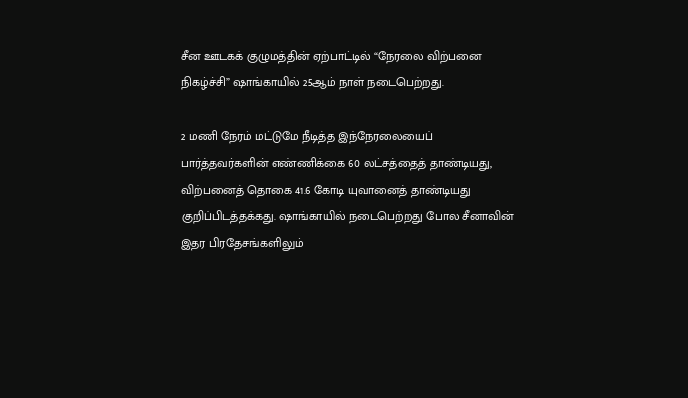சீன ஊடகக் குழுமத்தின் ஏற்பாட்டில் “நேரலை விற்பனை நிகழ்ச்சி” ஷாங்காயில் 25ஆம் நாள் நடைபெற்றது.

2 மணி நேரம் மட்டுமே நீடித்த இந்நேரலையைப் பார்த்தவர்களின் எண்ணிக்கை 60 லட்சத்தைத் தாண்டியது, விற்பனைத் தொகை 41.6 கோடி யுவானைத் தாண்டியது குறிப்பிடத்தக்கது. ஷாங்காயில் நடைபெற்றது போல சீனாவின் இதர பிரதேசங்களிலும்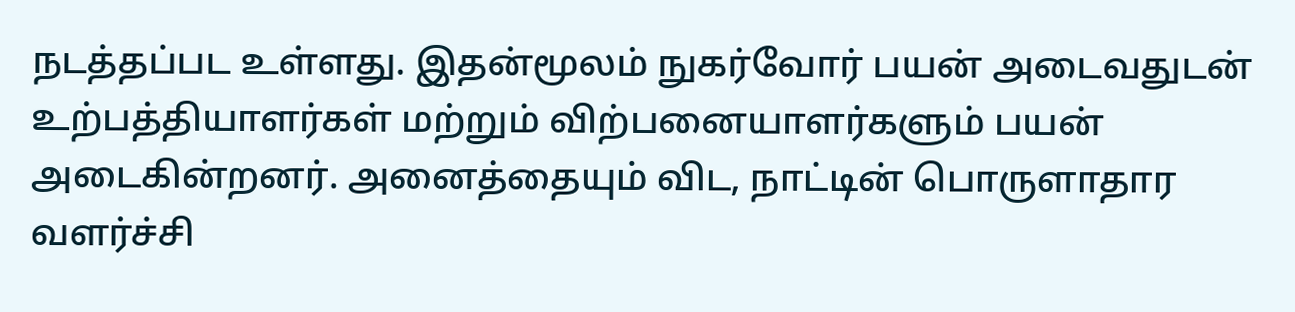நடத்தப்பட உள்ளது. இதன்மூலம் நுகர்வோர் பயன் அடைவதுடன் உற்பத்தியாளர்கள் மற்றும் விற்பனையாளர்களும் பயன் அடைகின்றனர். அனைத்தையும் விட, நாட்டின் பொருளாதார வளர்ச்சி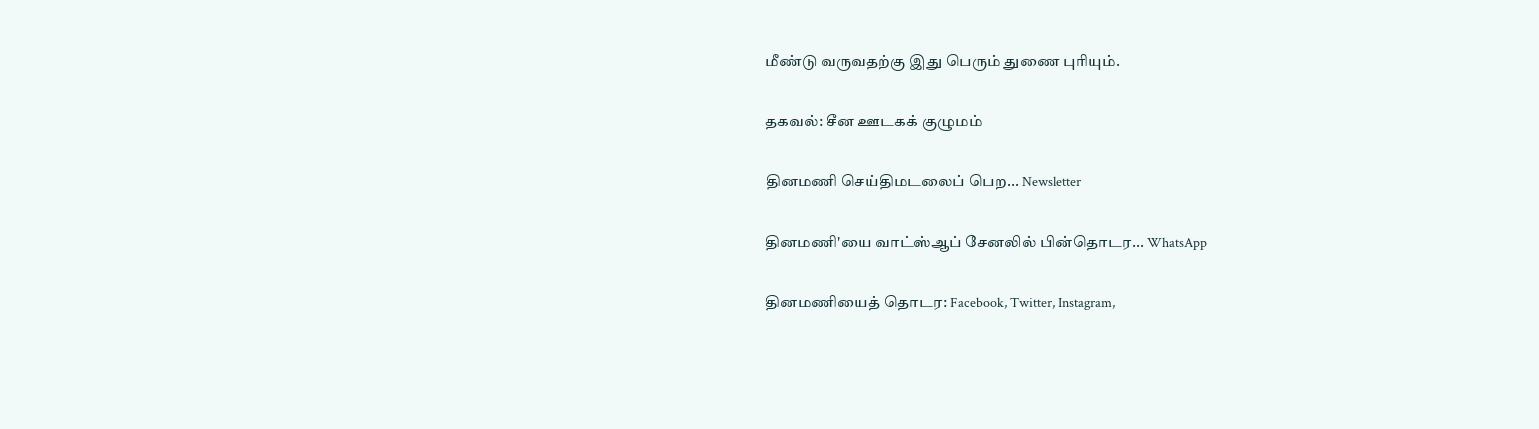மீண்டு வருவதற்கு இது பெரும் துணை புரியும்.

தகவல்: சீன ஊடகக் குழுமம்

தினமணி செய்திமடலைப் பெற... Newsletter

தினமணி'யை வாட்ஸ்ஆப் சேனலில் பின்தொடர... WhatsApp

தினமணியைத் தொடர: Facebook, Twitter, Instagram,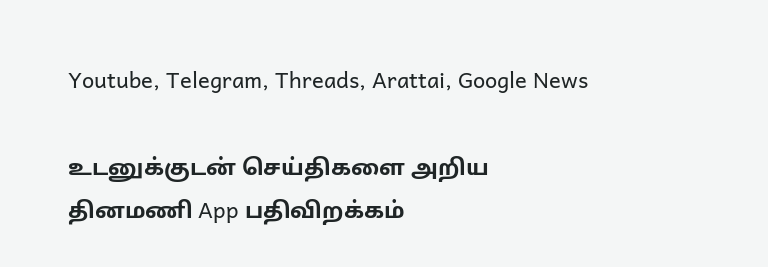Youtube, Telegram, Threads, Arattai, Google News

உடனுக்குடன் செய்திகளை அறிய தினமணி App பதிவிறக்கம்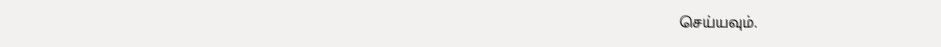செய்யவும்.